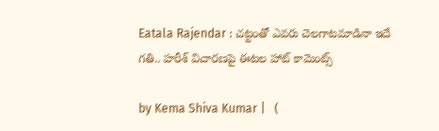Eatala Rajendar : చట్టంతో ఎవరు చెలగాటమాడినా ఇదే గతి.. హరీశ్ విచారణపై ఈటల హాట్ కామెంట్స్

by Kema Shiva Kumar |   (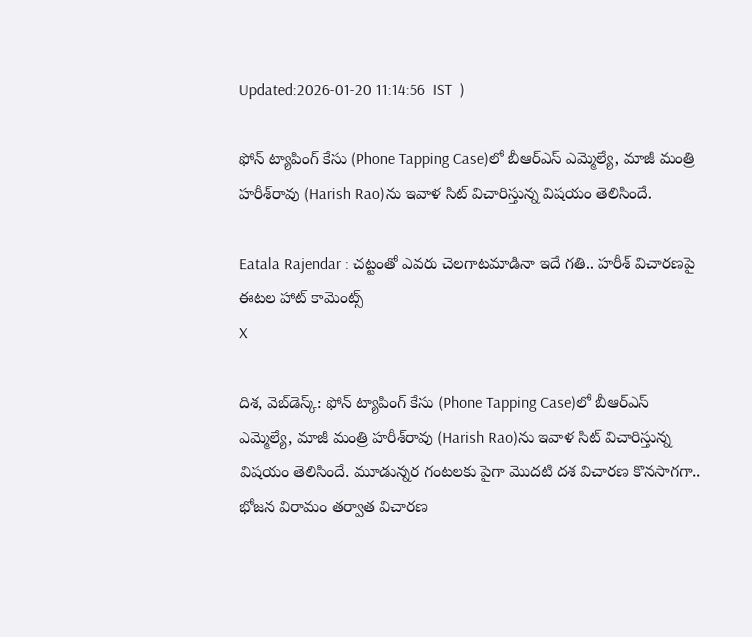Updated:2026-01-20 11:14:56  IST  )

ఫోన్ ట్యాపింగ్ కేసు (Phone Tapping Case)లో బీఆర్ఎస్ ఎమ్మెల్యే, మాజీ మంత్రి హరీశ్‌రావు (Harish Rao)ను ఇవాళ సిట్ విచారిస్తున్న విషయం తెలిసిందే.

Eatala Rajendar : చట్టంతో ఎవరు చెలగాటమాడినా ఇదే గతి.. హరీశ్ విచారణపై ఈటల హాట్ కామెంట్స్
X

దిశ, వెబ్‌డెస్క్: ఫోన్ ట్యాపింగ్ కేసు (Phone Tapping Case)లో బీఆర్ఎస్ ఎమ్మెల్యే, మాజీ మంత్రి హరీశ్‌రావు (Harish Rao)ను ఇవాళ సిట్ విచారిస్తున్న విషయం తెలిసిందే. మూడున్నర గంటలకు పైగా మొదటి దశ విచారణ కొనసాగగా.. భోజన విరామం తర్వాత విచారణ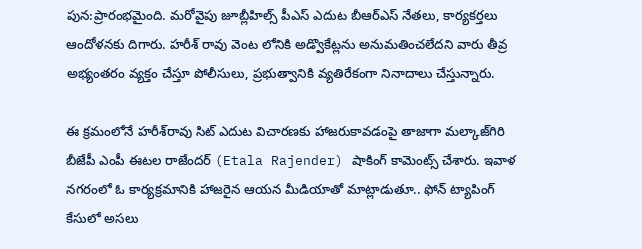పున:ప్రారంభమైంది. మరోవైపు జూబ్లీహిల్స్ పీఎస్ ఎదుట బీఆర్ఎస్ నేతలు, కార్యకర్తలు ఆందోళనకు దిగారు. హరీశ్ రావు వెంట లోనికి అడ్వొకేట్లను అనుమతించలేదని వారు తీవ్ర అభ్యంతరం వ్యక్తం చేస్తూ పోలీసులు, ప్రభుత్వానికి వ్యతిరేకంగా నినాదాలు చేస్తున్నారు.

ఈ క్రమంలోనే హరీశ్‌రావు సిట్ ఎదుట విచారణకు హాజరుకావడంపై తాజాగా మల్కాజ్‌గిరి బీజేపీ ఎంపీ ఈటల రాజేందర్ (Etala Rajender) షాకింగ్ కామెంట్స్ చేశారు. ఇవాళ నగరంలో ఓ కార్యక్రమానికి హాజరైన ఆయన మీడియాతో మాట్లాడుతూ.. ఫోన్ ట్యాపింగ్ కేసులో అసలు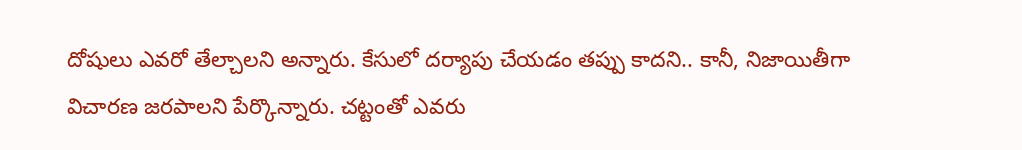దోషులు ఎవరో తేల్చాలని అన్నారు. కేసులో దర్యాపు చేయడం తప్పు కాదని.. కానీ, నిజాయితీగా విచారణ జరపాలని పేర్కొన్నారు. చట్టంతో ఎవరు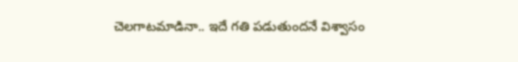చెలగాటమాడినా.. ఇదే గతి పడుతుందనే విశ్వాసం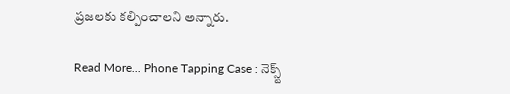ప్రజలకు కల్పించాలని అన్నారు.

Read More... Phone Tapping Case : నెక్స్ట్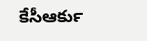కేసీఆర్‍కు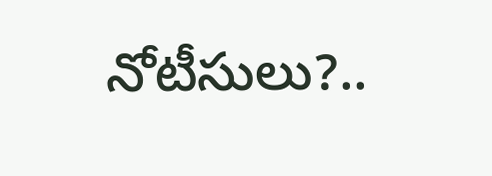నోటీసులు?..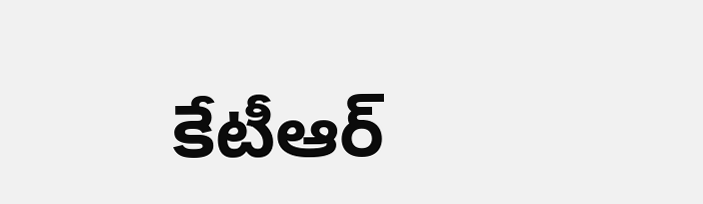కేటీఆర్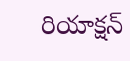రియాక్షన్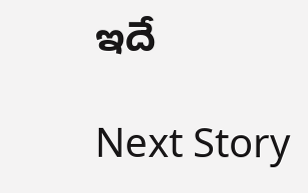ఇదే

Next Story